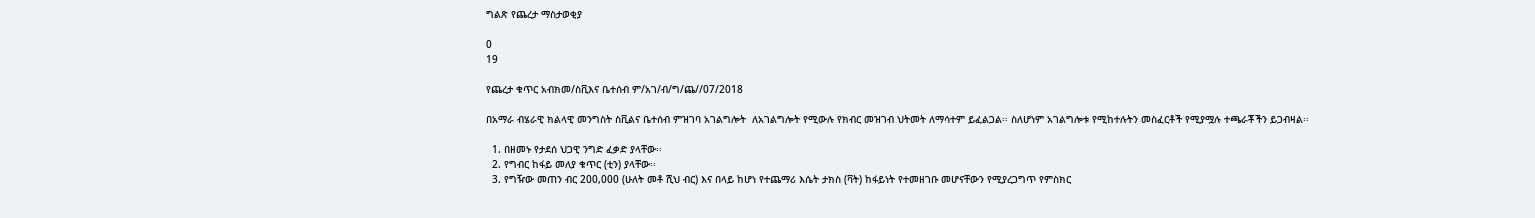ግልጽ የጨረታ ማስታወቂያ

0
19

የጨረታ ቁጥር አብክመ/ስቪእና ቤተሰብ ም/አገ/ብ/ግ/ጨ//07/2018

በአማራ ብሄራዊ ክልላዊ መንግስት ስቪልና ቤተሰብ ምዝገባ አገልግሎት  ለአገልግሎት የሚውሉ የክብር መዝገብ ህትመት ለማሳተም ይፈልጋል፡፡ ስለሆነም አገልግሎቱ የሚከተሉትን መስፈርቶች የሚያሟሉ ተጫራቾችን ይጋብዛል፡፡

  1. በዘመኑ የታደሰ ህጋዊ ንግድ ፈቃድ ያላቸው፡፡
  2. የግብር ከፋይ መለያ ቁጥር (ቲን) ያላቸው፡፡
  3. የግዥው መጠን ብር 200,000 (ሁለት መቶ ሺህ ብር) እና በላይ ከሆነ የተጨማሪ እሴት ታክስ (ቫት) ከፋይነት የተመዘገቡ መሆናቸውን የሚያረጋግጥ የምስክር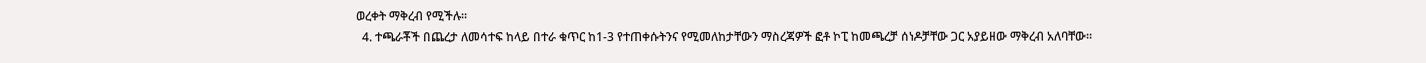ወረቀት ማቅረብ የሚችሉ፡፡
  4. ተጫራቾች በጨረታ ለመሳተፍ ከላይ በተራ ቁጥር ከ1-3 የተጠቀሱትንና የሚመለከታቸውን ማስረጃዎች ፎቶ ኮፒ ከመጫረቻ ሰነዶቻቸው ጋር አያይዘው ማቅረብ አለባቸው፡፡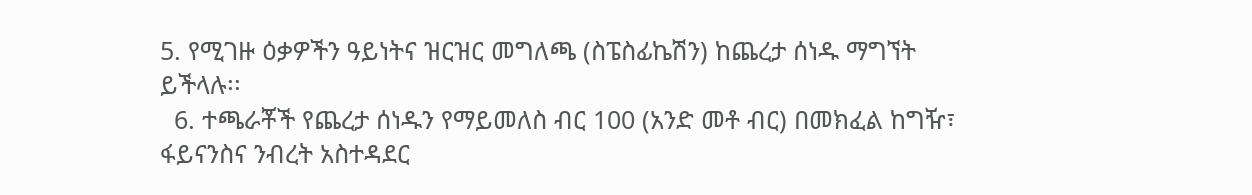5. የሚገዙ ዕቃዎችን ዓይነትና ዝርዝር መግለጫ (ስፔስፊኬሽን) ከጨረታ ሰነዱ ማግኘት ይችላሉ፡፡
  6. ተጫራቾች የጨረታ ሰነዱን የማይመለስ ብር 100 (አንድ መቶ ብር) በመክፈል ከግዥ፣ ፋይናንስና ንብረት አስተዳደር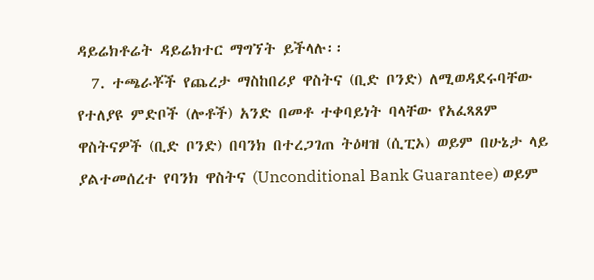ዳይሬክቶሬት ዳይሬክተር ማግኘት ይችላሉ፡፡
  7. ተጫራቾች የጨረታ ማስከበሪያ ዋስትና (ቢድ ቦንድ) ለሚወዳደሩባቸው የተለያዩ ምድቦች (ሎቶች) አንድ በመቶ ተቀባይነት ባላቸው የአፈጻጸም ዋስትናዎች (ቢድ ቦንድ) በባንክ በተረጋገጠ ትዕዛዝ (ሲፒኦ) ወይም በሁኔታ ላይ ያልተመሰረተ የባንክ ዋስትና (Unconditional Bank Guarantee) ወይም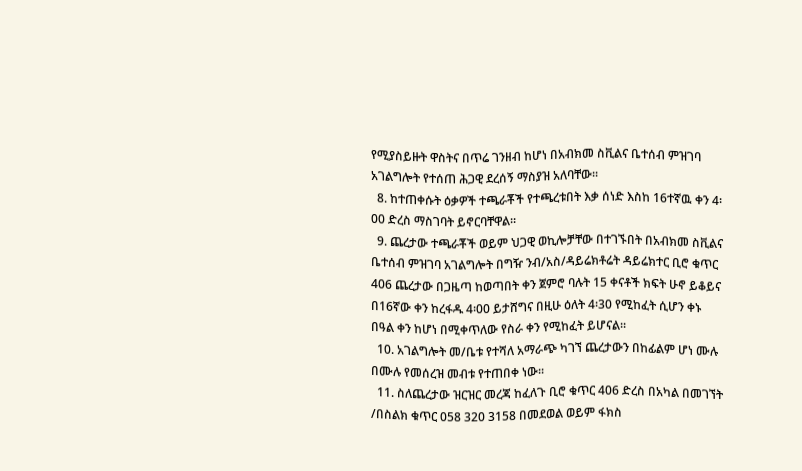የሚያስይዙት ዋስትና በጥሬ ገንዘብ ከሆነ በአብክመ ስቪልና ቤተሰብ ምዝገባ አገልግሎት የተሰጠ ሕጋዊ ደረሰኝ ማስያዝ አለባቸው፡፡
  8. ከተጠቀሱት ዕቃዎች ተጫራቾች የተጫረቱበት እቃ ሰነድ እስከ 16ተኛዉ ቀን 4፡00 ድረስ ማስገባት ይኖርባቸዋል፡፡
  9. ጨረታው ተጫራቾች ወይም ህጋዊ ወኪሎቻቸው በተገኙበት በአብክመ ስቪልና ቤተሰብ ምዝገባ አገልግሎት በግዥ ንብ/አስ/ዳይሬክቶሬት ዳይሬክተር ቢሮ ቁጥር 406 ጨረታው በጋዜጣ ከወጣበት ቀን ጀምሮ ባሉት 15 ቀናቶች ክፍት ሁኖ ይቆይና በ16ኛው ቀን ከረፋዱ 4፡00 ይታሸግና በዚሁ ዕለት 4፡30 የሚከፈት ሲሆን ቀኑ በዓል ቀን ከሆነ በሚቀጥለው የስራ ቀን የሚከፈት ይሆናል፡፡
  10. አገልግሎት መ/ቤቱ የተሻለ አማራጭ ካገኘ ጨረታውን በከፊልም ሆነ ሙሉ በሙሉ የመሰረዝ መብቱ የተጠበቀ ነው፡፡
  11. ስለጨረታው ዝርዝር መረጃ ከፈለጉ ቢሮ ቁጥር 406 ድረስ በአካል በመገኘት /በስልክ ቁጥር 058 320 3158 በመደወል ወይም ፋክስ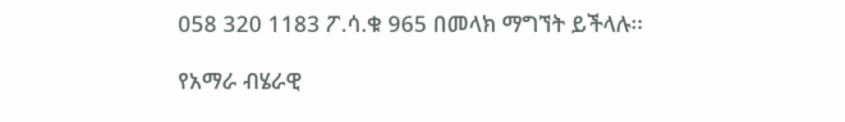058 320 1183 ፖ.ሳ.ቁ 965 በመላክ ማግኘት ይችላሉ፡፡

የአማራ ብሄራዊ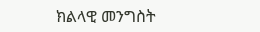ክልላዊ መንግስት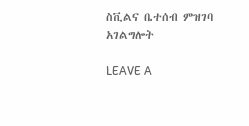ስቪልና ቤተሰብ ምዝገባ አገልግሎት

LEAVE A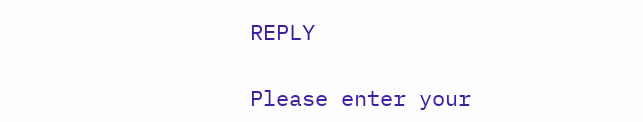REPLY

Please enter your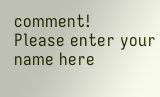comment!
Please enter your name here